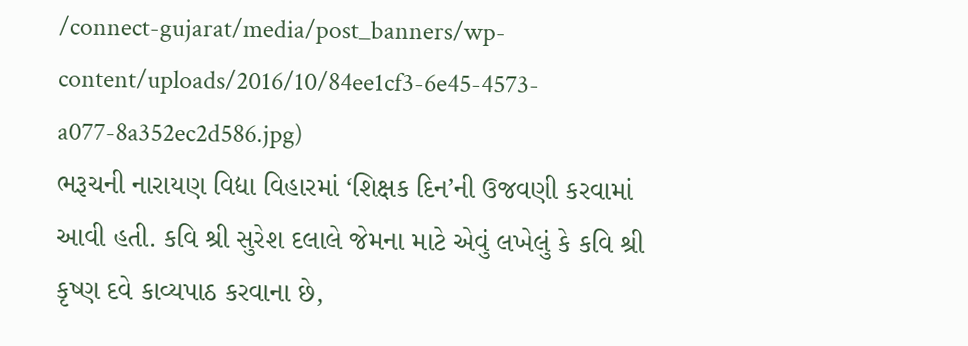/connect-gujarat/media/post_banners/wp-content/uploads/2016/10/84ee1cf3-6e45-4573-a077-8a352ec2d586.jpg)
ભરૂચની નારાયણ વિદ્યા વિહારમાં ‘શિક્ષક દિન’ની ઉજવણી કરવામાં આવી હતી. કવિ શ્રી સુરેશ દલાલે જેમના માટે એવું લખેલું કે કવિ શ્રી કૃષ્ણ દવે કાવ્યપાઠ કરવાના છે,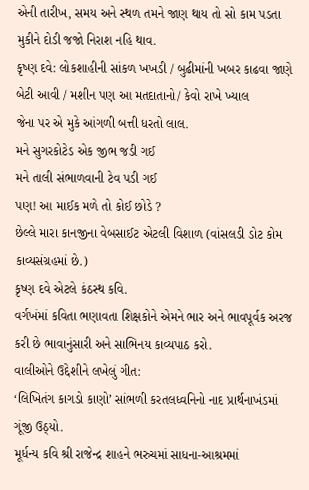એની તારીખ, સમય અને સ્થળ તમને જાણ થાય તો સો કામ પડતા મુકીને દોડી જજો નિરાશ નહિ થાવ.
કૃષ્ણ દવે: લોકશાહીની સાંકળ ખખડી / બુઢીમાંની ખબર કાઢવા જાણે બેટી આવી / મશીન પણ આ મતદાતાનો/ કેવો રાખે ખ્યાલ
જેના પર એ મુકે આંગળી બત્તી ધરતો લાલ.
મને સુગરકોટેડ એક જીભ જડી ગઈ
મને તાલી સંભાળવાની ટેવ પડી ગઈ
પણ! આ માઈક મળે તો કોઈ છોડે ?
છેલ્લે મારા કાનજીના વેબસાઈટ એટલી વિશાળ (વાંસલડી ડોટ કોમ કાવ્યસંગ્રહમાં છે.)
કૃષ્ણ દવે એટલે કંઠસ્થ કવિ.
વર્ગખંમાં કવિતા ભણાવતા શિક્ષકોને એમને ભાર અને ભાવપૂર્વક અરજ કરી છે ભાવાનુંસારી અને સાભિનય કાવ્યપાઠ કરો.
વાલીઓને ઉદ્દેશીને લખેલું ગીત:
‘લિખિતંગ કાગડો કાણો’ સાંભળી કરતલધ્વનિનો નાદ પ્રાર્થનાખંડમાં ગૂંજી ઉઠ્યો.
મૂર્ધન્ય કવિ શ્રી રાજેન્દ્ર શાહને ભરુચમાં સાધના-આશ્રમમાં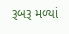રૂબરૂ મળ્યાં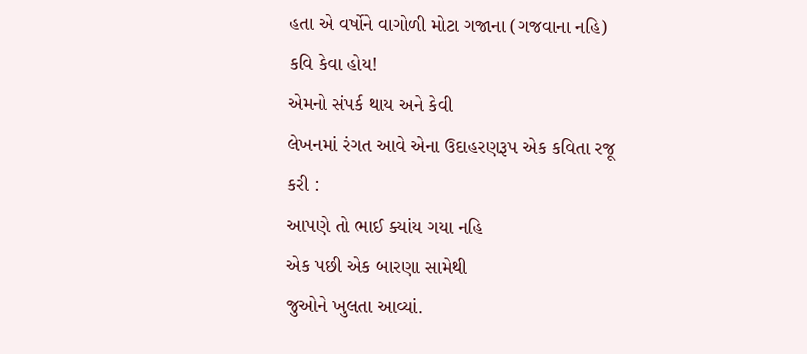હતા એ વર્ષોને વાગોળી મોટા ગજાના (ગજવાના નહિ) કવિ કેવા હોય!
એમનો સંપર્ક થાય અને કેવી
લેખનમાં રંગત આવે એના ઉદાહરણરૂપ એક કવિતા રજૂ કરી :
આપણે તો ભાઈ ક્યાંય ગયા નહિ
એક પછી એક બારણા સામેથી
જુઓને ખુલતા આવ્યાં.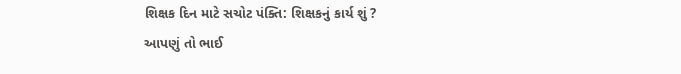શિક્ષક દિન માટે સચોટ પંક્તિ: શિક્ષકનું કાર્ય શું ?
આપણું તો ભાઈ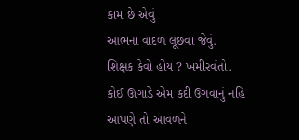કામ છે એવું
આભના વાદળ લૂછવા જેવું.
શિક્ષક કેવો હોય ? ખમીરવંતો.
કોઈ ઊગાડે એમ કદી ઉગવાનું નહિ
આપણે તો આવળને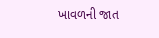ખાવળની જાત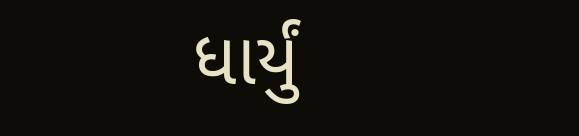ધાર્યું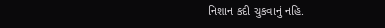નિશાન કદી ચુકવાનું નહિ.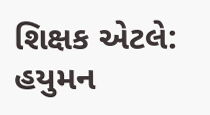શિક્ષક એટલે: હયુમન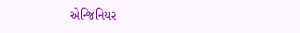એન્જિનિયર